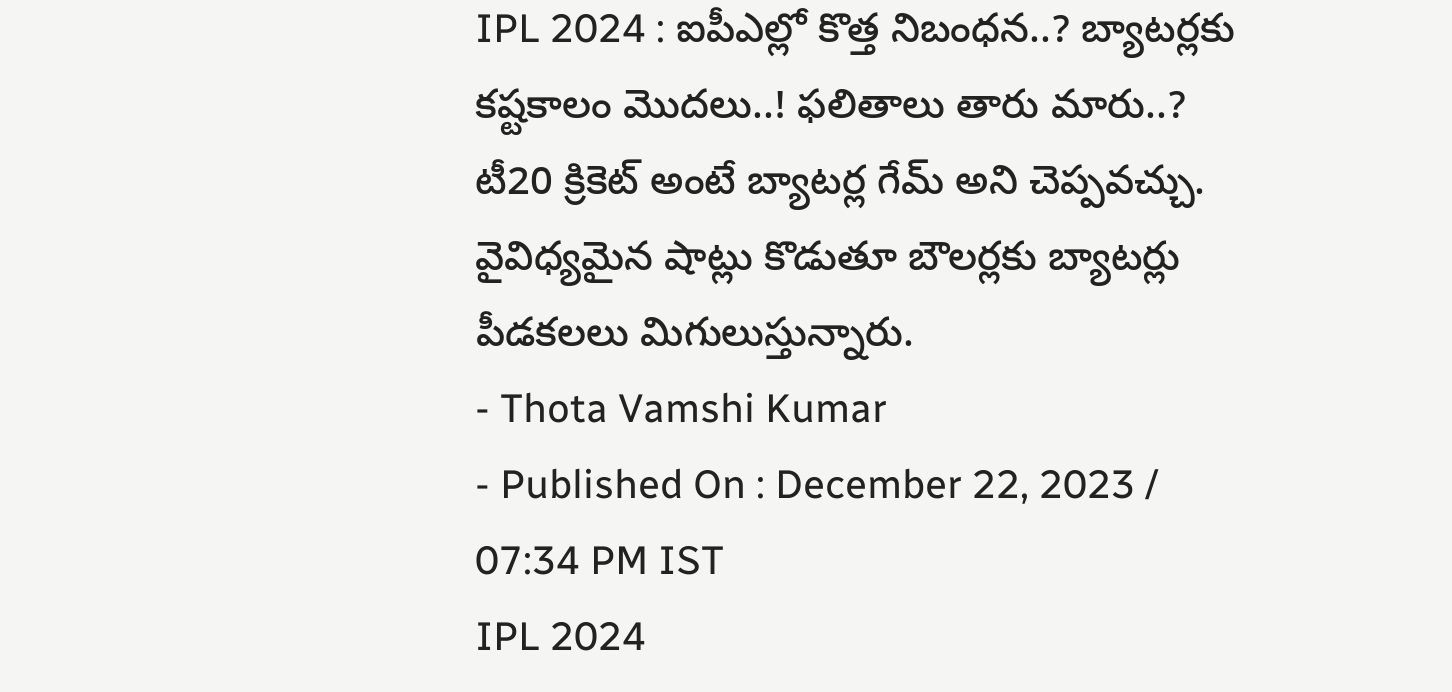IPL 2024 : ఐపీఎల్లో కొత్త నిబంధన..? బ్యాటర్లకు కష్టకాలం మొదలు..! ఫలితాలు తారు మారు..?
టీ20 క్రికెట్ అంటే బ్యాటర్ల గేమ్ అని చెప్పవచ్చు. వైవిధ్యమైన షాట్లు కొడుతూ బౌలర్లకు బ్యాటర్లు పీడకలలు మిగులుస్తున్నారు.
- Thota Vamshi Kumar
- Published On : December 22, 2023 / 07:34 PM IST
IPL 2024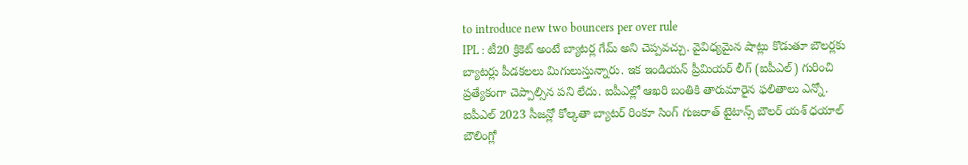to introduce new two bouncers per over rule
IPL : టీ20 క్రికెట్ అంటే బ్యాటర్ల గేమ్ అని చెప్పవచ్చు. వైవిధ్యమైన షాట్లు కొడుతూ బౌలర్లకు బ్యాటర్లు పీడకలలు మిగులుస్తున్నారు. ఇక ఇండియన్ ప్రీమియర్ లీగ్ (ఐపీఎల్) గురించి ప్రత్యేకంగా చెప్పాల్సిన పని లేదు. ఐపీఎల్లో ఆఖరి బంతికి తారుమారైన ఫలితాలు ఎన్నో. ఐపీఎల్ 2023 సీజన్లో కోల్కతా బ్యాటర్ రింకూ సింగ్ గుజరాత్ టైటాన్స్ బౌలర్ యశ్ ధయాల్ బౌలింగ్లో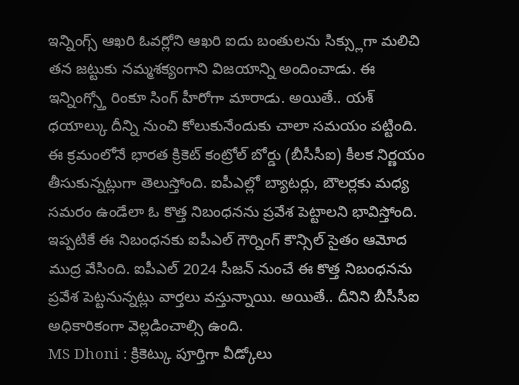ఇన్నింగ్స్ ఆఖరి ఓవర్లోని ఆఖరి ఐదు బంతులను సిక్స్లుగా మలిచి తన జట్టుకు నమ్మశక్యంగాని విజయాన్ని అందించాడు. ఈ ఇన్నింగ్స్తో రింకూ సింగ్ హీరోగా మారాడు. అయితే.. యశ్ ధయాల్కు దీన్ని నుంచి కోలుకునేందుకు చాలా సమయం పట్టింది.
ఈ క్రమంలోనే భారత క్రికెట్ కంట్రోల్ బోర్డు (బీసీసీఐ) కీలక నిర్ణయం తీసుకున్నట్లుగా తెలుస్తోంది. ఐపీఎల్లో బ్యాటర్లు, బౌలర్లకు మధ్య సమరం ఉండేలా ఓ కొత్త నిబంధనను ప్రవేశ పెట్టాలని భావిస్తోంది. ఇప్పటికే ఈ నిబంధనకు ఐపీఎల్ గౌర్నింగ్ కౌన్సిల్ సైతం ఆమోద ముద్ర వేసింది. ఐపీఎల్ 2024 సీజన్ నుంచే ఈ కొత్త నిబంధనను ప్రవేశ పెట్టనున్నట్లు వార్తలు వస్తున్నాయి. అయితే.. దీనిని బీసీసీఐ అధికారికంగా వెల్లడించాల్సి ఉంది.
MS Dhoni : క్రికెట్కు పూర్తిగా వీడ్కోలు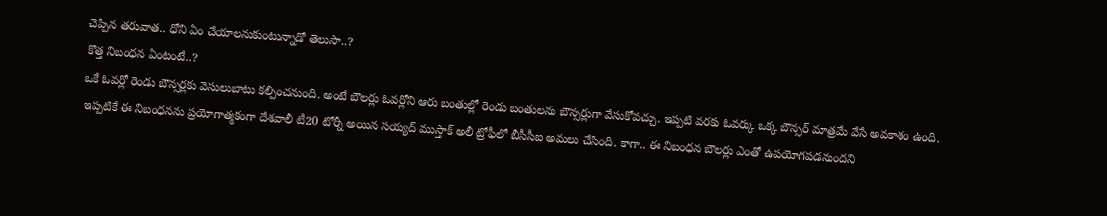చెప్పిన తరువాత.. ధోని ఏం చేయాలనుకుంటున్నాడో తెలుసా..?
కొత్త నిబంధన ఏంటంటే..?
ఒకే ఓవర్లో రెండు బౌన్సర్లకు వెసులుబాటు కల్పించనుంది. అంటే బౌలర్లు ఓవర్లోని ఆరు బంతుల్లో రెండు బంతులను బౌన్సర్లుగా వేసుకోవచ్చు. ఇప్పటి వరకు ఓవర్కు ఒక్క బౌన్సర్ మాత్రమే వేసే అవకాశం ఉంది. ఇప్పటికే ఈ నిబంధనను ప్రయోగాత్మకంగా దేశవాలీ టీ20 టోర్నీ అయిన సయ్యద్ ముస్తాక్ అలీ ట్రోఫీలో బీసీసీఐ అమలు చేసింది. కాగా.. ఈ నిబంధన బౌలర్లు ఎంతో ఉపయోగపడనుందని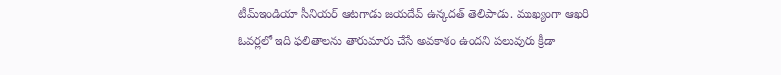టీమ్ఇండియా సీనియర్ ఆటగాడు జయదేవ్ ఉన్కదత్ తెలిపాడు. ముఖ్యంగా ఆఖరి ఓవర్లలో ఇది ఫలితాలను తారుమారు చేసే అవకాశం ఉందని పలువురు క్రీడా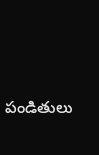పండితులు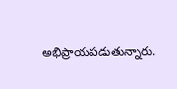అభిప్రాయపడుతున్నారు.